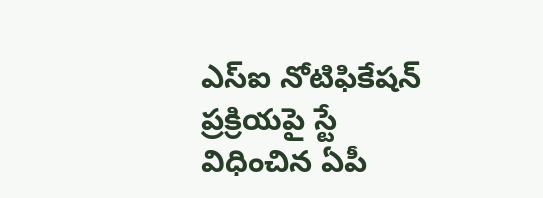ఎస్ఐ నోటిఫికేషన్ ప్రక్రియపై స్టే విధించిన ఏపీ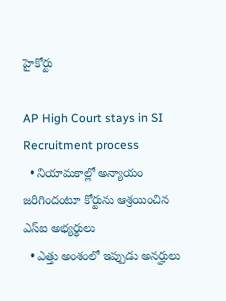హైకోర్టు

AP High Court stays in SI Recruitment process
  • నియామకాల్లో అన్యాయం జరిగిందంటూ కోర్టును ఆశ్రయించిన ఎస్ఐ అభ్యర్థులు
  • ఎత్తు అంశంలో ఇప్పుడు అనర్హులు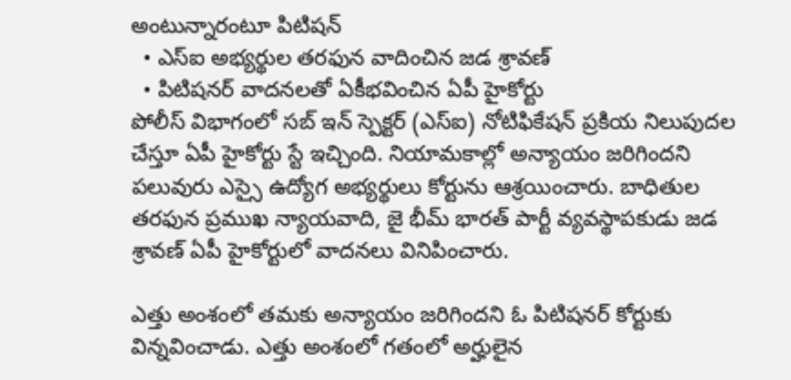అంటున్నారంటూ పిటిషన్
  • ఎస్ఐ అభ్యర్థుల తరఫున వాదించిన జడ శ్రావణ్
  • పిటిషనర్ వాదనలతో ఏకీభవించిన ఏపీ హైకోర్టు
పోలీస్ విభాగంలో సబ్ ఇన్ స్పెక్టర్ (ఎస్ఐ) నోటిఫికేషన్ ప్రకియ నిలుపుదల చేస్తూ ఏపీ హైకోర్టు స్టే ఇచ్చింది. నియామకాల్లో అన్యాయం జరిగిందని పలువురు ఎస్సై ఉద్యోగ అభ్యర్థులు కోర్టును ఆశ్రయించారు. బాధితుల తరఫున ప్రముఖ న్యాయవాది, జై భీమ్ భారత్ పార్టీ వ్యవస్థాపకుడు జడ శ్రావణ్ ఏపీ హైకోర్టులో వాదనలు వినిపించారు.

ఎత్తు అంశంలో తమకు అన్యాయం జరిగిందని ఓ పిటిషనర్ కోర్టుకు విన్నవించాడు. ఎత్తు అంశంలో గతంలో అర్హులైన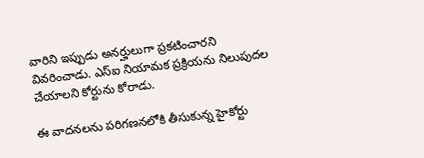వారిని ఇప్పుడు అనర్హులుగా ప్రకటించారని వివరించాడు. ఎస్ఐ నియామక ప్రక్రియను నిలుపుదల చేయాలని కోర్టును కోరాడు.

ఈ వాదనలను పరిగణనలోకి తీసుకున్న హైకోర్టు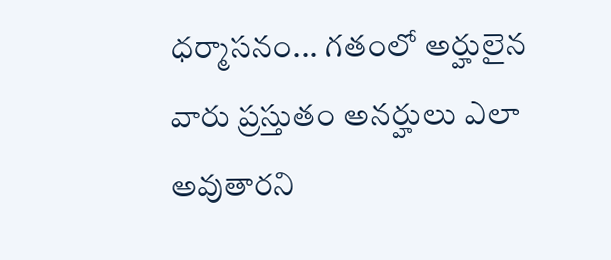ధర్మాసనం... గతంలో అర్హులైన వారు ప్రస్తుతం అనర్హులు ఎలా అవుతారని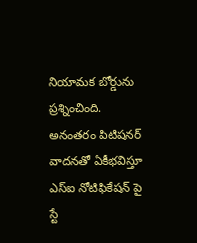నియామక బోర్డును ప్రశ్నించింది. అనంతరం పిటిషనర్ వాదనతో ఏకీభవిస్తూ ఎస్ఐ నోటిఫికేషన్ పై స్టే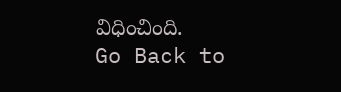విధించింది.
Go Back to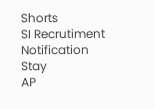Shorts
SI Recrutiment
Notification
Stay
AP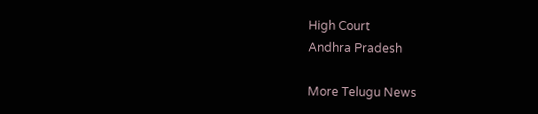High Court
Andhra Pradesh

More Telugu News